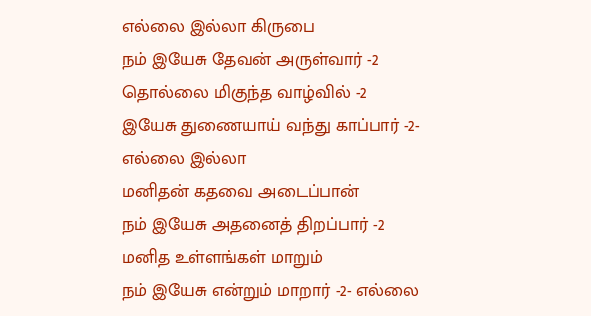எல்லை இல்லா கிருபை
நம் இயேசு தேவன் அருள்வார் -2
தொல்லை மிகுந்த வாழ்வில் -2
இயேசு துணையாய் வந்து காப்பார் -2- எல்லை இல்லா
மனிதன் கதவை அடைப்பான்
நம் இயேசு அதனைத் திறப்பார் -2
மனித உள்ளங்கள் மாறும்
நம் இயேசு என்றும் மாறார் -2- எல்லை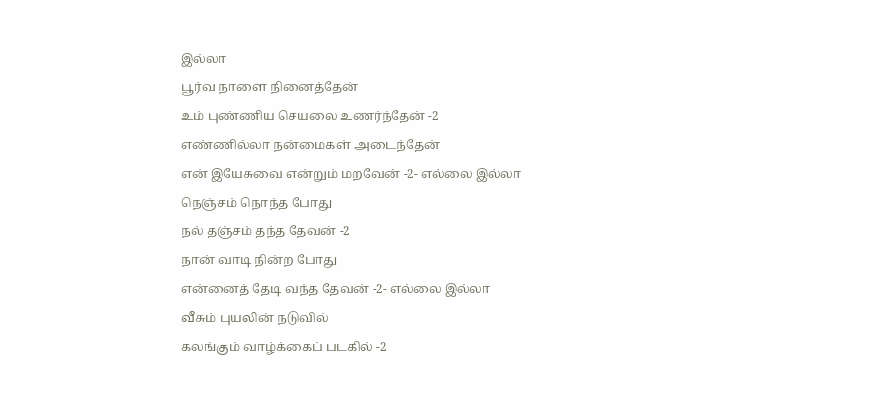இல்லா
பூர்வ நாளை நினைத்தேன்
உம் புண்ணிய செயலை உணர்ந்தேன் -2
எண்ணில்லா நன்மைகள் அடைந்தேன்
என் இயேசுவை என்றும் மறவேன் -2- எல்லை இல்லா
நெஞ்சம் நொந்த போது
நல் தஞ்சம் தந்த தேவன் -2
நான் வாடி நின்ற போது
என்னைத் தேடி வந்த தேவன் -2- எல்லை இல்லா
வீசும் புயலின் நடுவில்
கலங்கும் வாழ்க்கைப் படகில் -2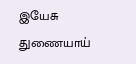இயேசு துணையாய்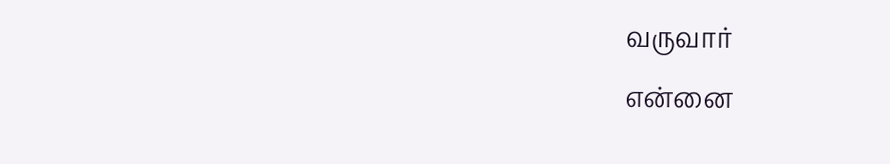வருவார்
என்னை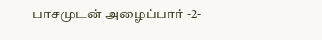பாசமுடன் அழைப்பார் -2-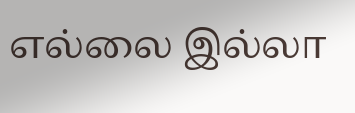எல்லை இல்லா